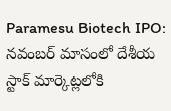Paramesu Biotech IPO: నవంబర్ మాసంలో దేశీయ స్టాక్ మార్కెట్లలోకి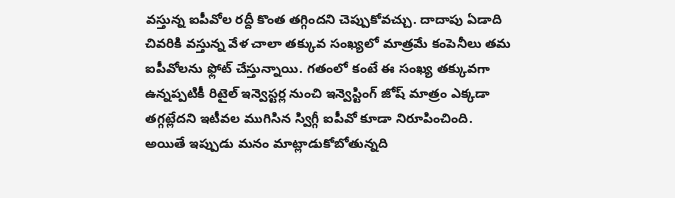వస్తున్న ఐపీవోల రద్దీ కొంత తగ్గిందని చెప్పుకోవచ్చు. దాదాపు ఏడాది చివరికి వస్తున్న వేళ చాలా తక్కువ సంఖ్యలో మాత్రమే కంపెనీలు తమ ఐపీవోలను ఫ్లోట్ చేస్తున్నాయి. గతంలో కంటే ఈ సంఖ్య తక్కువగా ఉన్నప్పటికీ రిటైల్ ఇన్వెస్టర్ల నుంచి ఇన్వెస్టింగ్ జోష్ మాత్రం ఎక్కడా తగ్గట్లేదని ఇటీవల ముగిసిన స్విగ్గీ ఐపీవో కూడా నిరూపించింది.
అయితే ఇప్పుడు మనం మాట్లాడుకోబోతున్నది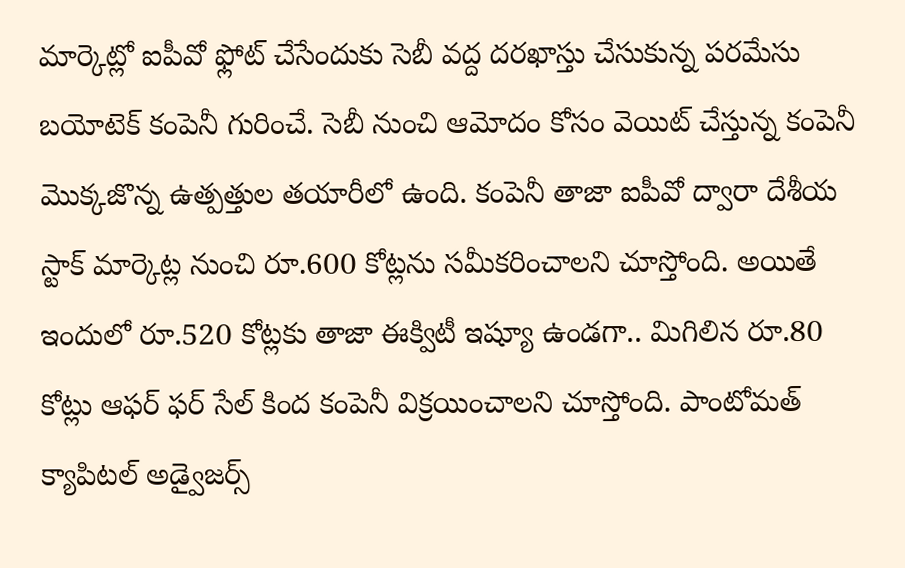మార్కెట్లో ఐపీవో ఫ్లోట్ చేసేందుకు సెబీ వద్ద దరఖాస్తు చేసుకున్న పరమేసు బయోటెక్ కంపెనీ గురించే. సెబీ నుంచి ఆమోదం కోసం వెయిట్ చేస్తున్న కంపెనీ మొక్కజొన్న ఉత్పత్తుల తయారీలో ఉంది. కంపెనీ తాజా ఐపీవో ద్వారా దేశీయ స్టాక్ మార్కెట్ల నుంచి రూ.600 కోట్లను సమీకరించాలని చూస్తోంది. అయితే ఇందులో రూ.520 కోట్లకు తాజా ఈక్విటీ ఇష్యూ ఉండగా.. మిగిలిన రూ.80 కోట్లు ఆఫర్ ఫర్ సేల్ కింద కంపెనీ విక్రయించాలని చూస్తోంది. పాంటోమత్ క్యాపిటల్ అడ్వైజర్స్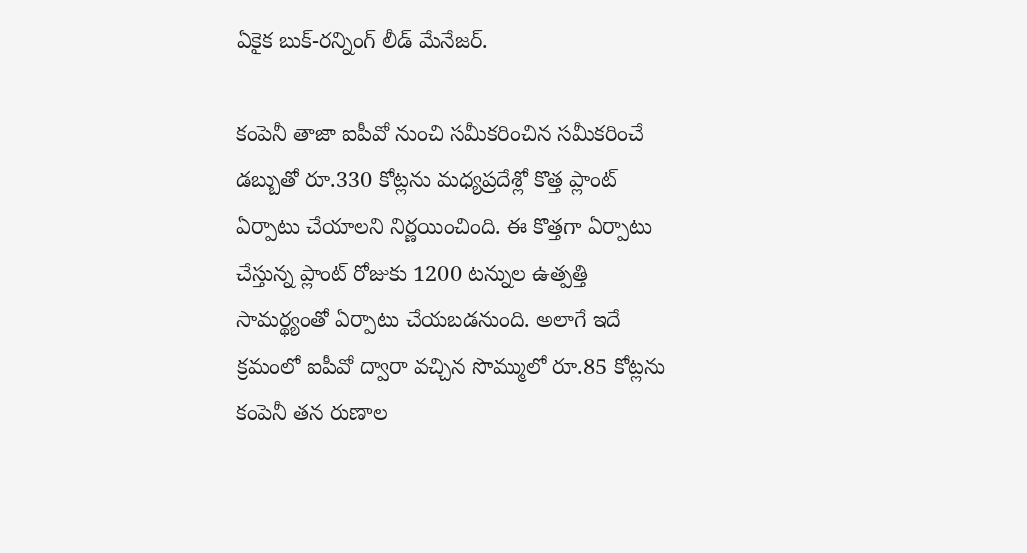ఏకైక బుక్-రన్నింగ్ లీడ్ మేనేజర్.

కంపెనీ తాజా ఐపీవో నుంచి సమీకరించిన సమీకరించే డబ్బుతో రూ.330 కోట్లను మధ్యప్రదేశ్లో కొత్త ప్లాంట్ ఏర్పాటు చేయాలని నిర్ణయించింది. ఈ కొత్తగా ఏర్పాటు చేస్తున్న ప్లాంట్ రోజుకు 1200 టన్నుల ఉత్పత్తి సామర్థ్యంతో ఏర్పాటు చేయబడనుంది. అలాగే ఇదే క్రమంలో ఐపీవో ద్వారా వచ్చిన సొమ్ములో రూ.85 కోట్లను కంపెనీ తన రుణాల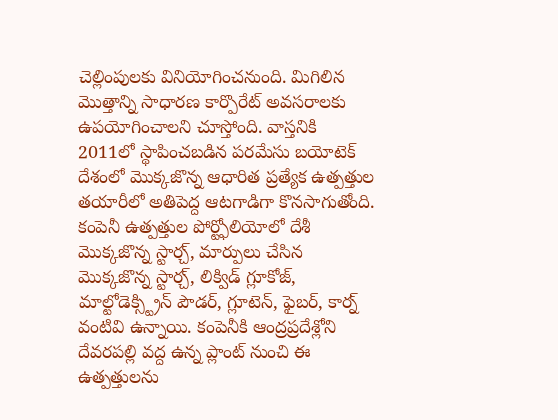చెల్లింపులకు వినియోగించనుంది. మిగిలిన మెుత్తాన్ని సాధారణ కార్పొరేట్ అవసరాలకు ఉపయోగించాలని చూస్తోంది. వాస్తనికి 2011లో స్థాపించబడిన పరమేసు బయోటెక్ దేశంలో మొక్కజొన్న ఆధారిత ప్రత్యేక ఉత్పత్తుల తయారీలో అతిపెద్ద ఆటగాడిగా కొనసాగుతోంది.
కంపెనీ ఉత్పత్తుల పోర్ట్ఫోలియోలో దేశీ మొక్కజొన్న స్టార్చ్, మార్పులు చేసిన మొక్కజొన్న స్టార్చ్, లిక్విడ్ గ్లూకోజ్, మాల్టోడెక్స్ట్రిన్ పౌడర్, గ్లూటెన్, ఫైబర్, కార్న్ వంటివి ఉన్నాయి. కంపెనీకి ఆంద్రప్రదేశ్లోని దేవరపల్లి వద్ద ఉన్న ప్లాంట్ నుంచి ఈ ఉత్పత్తులను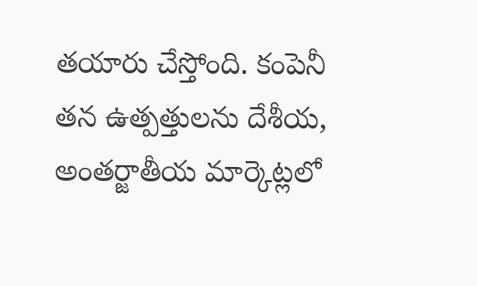తయారు చేస్తోంది. కంపెనీ తన ఉత్పత్తులను దేశీయ, అంతర్జాతీయ మార్కెట్లలో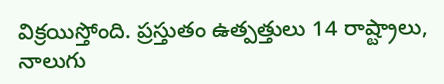విక్రయిస్తోంది. ప్రస్తుతం ఉత్పత్తులు 14 రాష్ట్రాలు, నాలుగు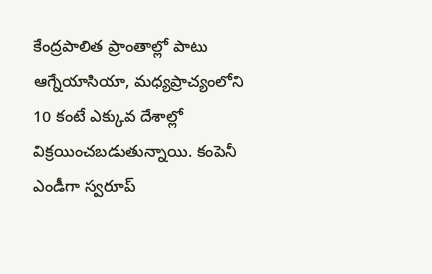కేంద్రపాలిత ప్రాంతాల్లో పాటు ఆగ్నేయాసియా, మధ్యప్రాచ్యంలోని 10 కంటే ఎక్కువ దేశాల్లో విక్రయించబడుతున్నాయి. కంపెనీ ఎండీగా స్వరూప్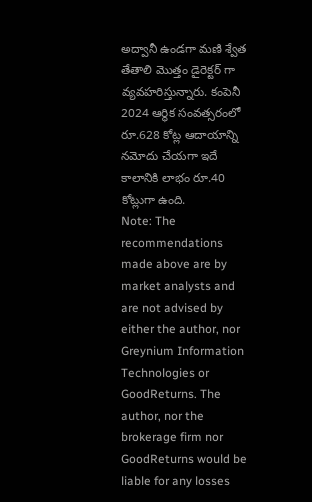అద్వానీ ఉండగా మణి శ్వేత తేతాలి మొత్తం డైరెక్టర్ గా వ్యవహరిస్తున్నారు. కంపెనీ 2024 ఆర్థిక సంవత్సరంలో రూ.628 కోట్ల ఆదాయాన్ని నమోదు చేయగా ఇదే కాలానికి లాభం రూ.40 కోట్లుగా ఉంది.
Note: The recommendations made above are by market analysts and are not advised by either the author, nor Greynium Information Technologies or GoodReturns. The author, nor the brokerage firm nor GoodReturns would be liable for any losses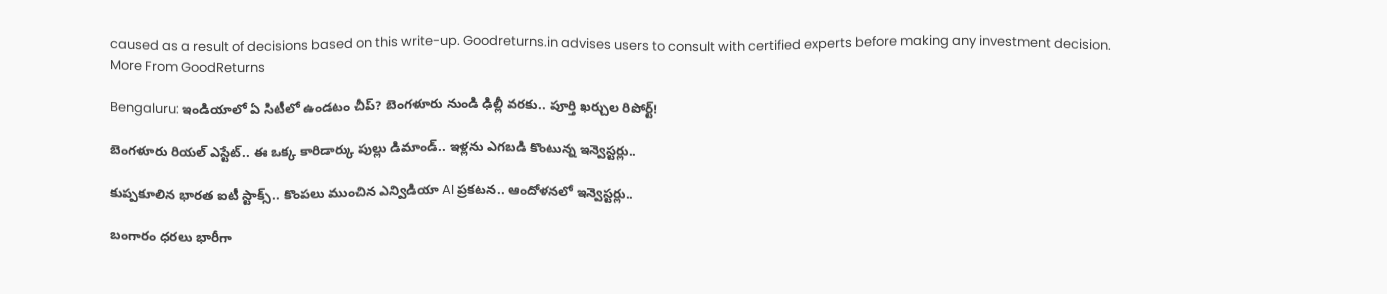caused as a result of decisions based on this write-up. Goodreturns.in advises users to consult with certified experts before making any investment decision.
More From GoodReturns

Bengaluru: ఇండియాలో ఏ సిటీలో ఉండటం చీప్? బెంగళూరు నుండి ఢిల్లీ వరకు.. పూర్తి ఖర్చుల రిపోర్ట్!

బెంగళూరు రియల్ ఎస్టేట్.. ఈ ఒక్క కారిడార్కు పుల్లు డిమాండ్.. ఇళ్లను ఎగబడి కొంటున్న ఇన్వెస్టర్లు..

కుప్పకూలిన భారత ఐటీ స్టాక్స్.. కొంపలు ముంచిన ఎన్విడియా AI ప్రకటన.. ఆందోళనలో ఇన్వెస్టర్లు..

బంగారం ధరలు భారీగా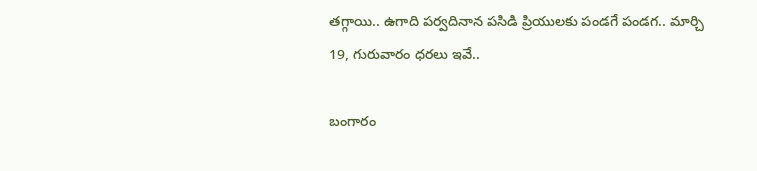తగ్గాయి.. ఉగాది పర్వదినాన పసిడి ప్రియులకు పండగే పండగ.. మార్చి 19, గురువారం ధరలు ఇవే..

బంగారం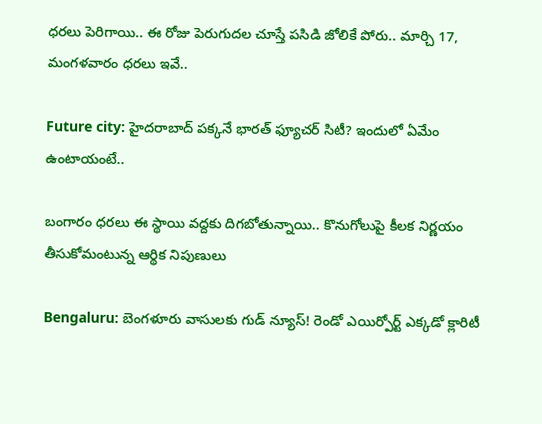ధరలు పెరిగాయి.. ఈ రోజు పెరుగుదల చూస్తే పసిడి జోలికే పోరు.. మార్చి 17, మంగళవారం ధరలు ఇవే..

Future city: హైదరాబాద్ పక్కనే భారత్ ఫ్యూచర్ సిటీ? ఇందులో ఏమేం ఉంటాయంటే..

బంగారం ధరలు ఈ స్థాయి వద్దకు దిగబోతున్నాయి.. కొనుగోలుపై కీలక నిర్ణయం తీసుకోమంటున్న ఆర్థిక నిపుణులు

Bengaluru: బెంగళూరు వాసులకు గుడ్ న్యూస్! రెండో ఎయిర్పోర్ట్ ఎక్కడో క్లారిటీ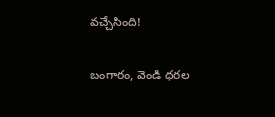వచ్చేసింది!

బంగారం, వెండి ధరల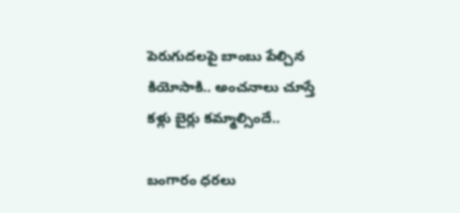పెరుగుదలపై బాంబు పేల్చిన కియోసాకి.. అంచనాలు చూస్తే కళ్లు బైర్లు కమ్మాల్సిందే..

బంగారం ధరలు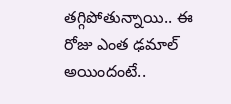తగ్గిపోతున్నాయి.. ఈ రోజు ఎంత ఢమాల్ అయిందంటే..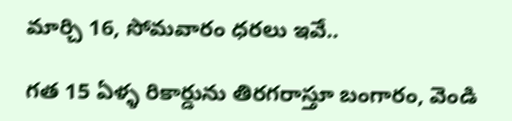మార్చి 16, సోమవారం ధరలు ఇవే..

గత 15 ఏళ్ళ రికార్డును తిరగరాస్తూ బంగారం, వెండి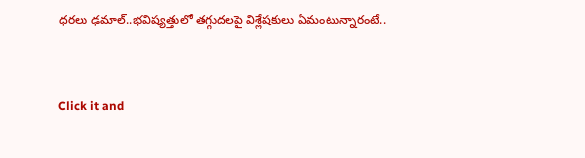ధరలు ఢమాల్..భవిష్యత్తులో తగ్గుదలపై విశ్లేషకులు ఏమంటున్నారంటే..



Click it and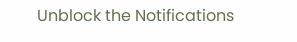Unblock the Notifications